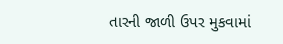તારની જાળી ઉપર મુકવામાં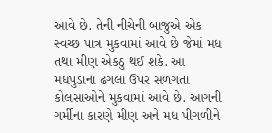આવે છે. તેની નીચેની બાજુએ એક સ્વચ્છ પાત્ર મુકવામાં આવે છે જેમાં મધ તથા મીણ એકઠુ થઈ શકે. આ મધપુડાના ઢગલા ઉપર સળગતા કોલસાઓને મુકવામાં આવે છે. આગની ગર્મીના કારણે મીણ અને મધ પીગળીને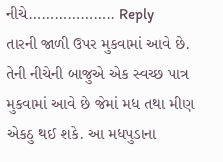નીચે……………….. Reply
તારની જાળી ઉપર મુકવામાં આવે છે. તેની નીચેની બાજુએ એક સ્વચ્છ પાત્ર મુકવામાં આવે છે જેમાં મધ તથા મીણ એકઠુ થઈ શકે. આ મધપુડાના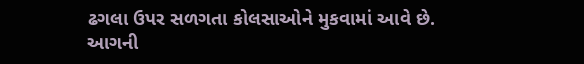ઢગલા ઉપર સળગતા કોલસાઓને મુકવામાં આવે છે. આગની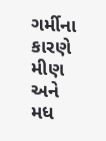ગર્મીના કારણે મીણ અને મધ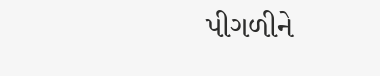પીગળીને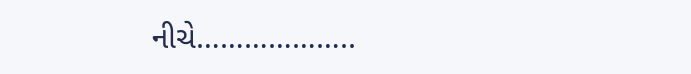નીચે………………..